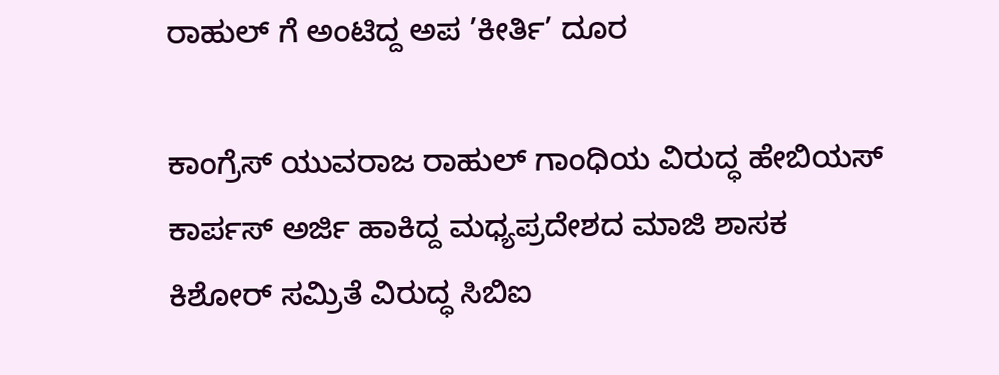ರಾಹುಲ್ ಗೆ ಅಂಟಿದ್ದ ಅಪ ’ಕೀರ್ತಿ’ ದೂರ

ಕಾಂಗ್ರೆಸ್ ಯುವರಾಜ ರಾಹುಲ್ ಗಾಂಧಿಯ ವಿರುದ್ಧ ಹೇಬಿಯಸ್ ಕಾರ್ಪಸ್ ಅರ್ಜಿ ಹಾಕಿದ್ದ ಮಧ್ಯಪ್ರದೇಶದ ಮಾಜಿ ಶಾಸಕ ಕಿಶೋರ್ ಸಮ್ರಿತೆ ವಿರುದ್ಧ ಸಿಬಿಐ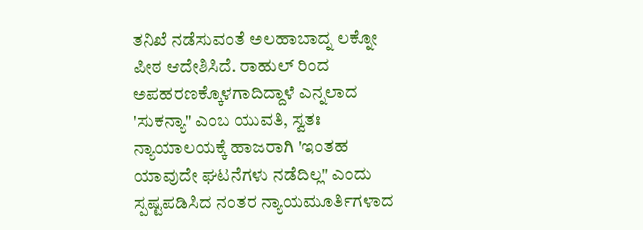ತನಿಖೆ ನಡೆಸುವಂತೆ ಅಲಹಾಬಾದ್ನ ಲಕ್ನೋ ಪೀಠ ಆದೇಶಿಸಿದೆ. ರಾಹುಲ್ ರಿಂದ ಅಪಹರಣಕ್ಕೊಳಗಾದಿದ್ದಾಳೆ ಎನ್ನಲಾದ 'ಸುಕನ್ಯಾ" ಎಂಬ ಯುವತಿ, ಸ್ವತಃ ನ್ಯಾಯಾಲಯಕ್ಕೆ ಹಾಜರಾಗಿ 'ಇಂತಹ ಯಾವುದೇ ಘಟನೆಗಳು ನಡೆದಿಲ್ಲ" ಎಂದು ಸ್ಪಷ್ಟಪಡಿಸಿದ ನಂತರ ನ್ಯಾಯಮೂರ್ತಿಗಳಾದ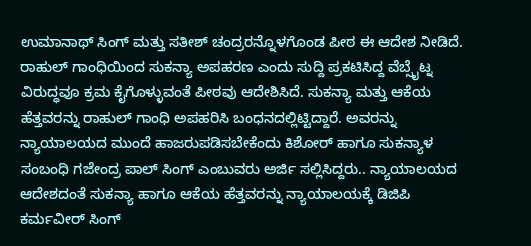ಉಮಾನಾಥ್ ಸಿಂಗ್ ಮತ್ತು ಸತೀಶ್ ಚಂದ್ರರನ್ನೊಳಗೊಂಡ ಪೀಠ ಈ ಆದೇಶ ನೀಡಿದೆ.
ರಾಹುಲ್ ಗಾಂಧಿಯಿಂದ ಸುಕನ್ಯಾ ಅಪಹರಣ ಎಂದು ಸುದ್ದಿ ಪ್ರಕಟಿಸಿದ್ದ ವೆಬ್ಸೈಟ್ನ ವಿರುದ್ಧವೂ ಕ್ರಮ ಕೈಗೊಳ್ಳುವಂತೆ ಪೀಠವು ಆದೇಶಿಸಿದೆ. ಸುಕನ್ಯಾ ಮತ್ತು ಆಕೆಯ ಹೆತ್ತವರನ್ನು ರಾಹುಲ್ ಗಾಂಧಿ ಅಪಹರಿಸಿ ಬಂಧನದಲ್ಲಿಟ್ಟಿದ್ದಾರೆ. ಅವರನ್ನು ನ್ಯಾಯಾಲಯದ ಮುಂದೆ ಹಾಜರುಪಡಿಸಬೇಕೆಂದು ಕಿಶೋರ್ ಹಾಗೂ ಸುಕನ್ಯಾಳ ಸಂಬಂಧಿ ಗಜೇಂದ್ರ ಪಾಲ್ ಸಿಂಗ್ ಎಂಬುವರು ಅರ್ಜಿ ಸಲ್ಲಿಸಿದ್ದರು.. ನ್ಯಾಯಾಲಯದ ಆದೇಶದಂತೆ ಸುಕನ್ಯಾ ಹಾಗೂ ಆಕೆಯ ಹೆತ್ತವರನ್ನು ನ್ಯಾಯಾಲಯಕ್ಕೆ ಡಿಜಿಪಿ ಕರ್ಮವೀರ್ ಸಿಂಗ್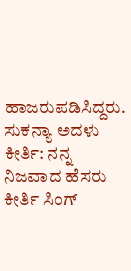ಹಾಜರುಪಡಿಸಿದ್ದರು.
ಸುಕನ್ಯಾ ಅದಳು ಕೀರ್ತಿ: ನನ್ನ ನಿಜವಾದ ಹೆಸರು ಕೀರ್ತಿ ಸಿಂಗ್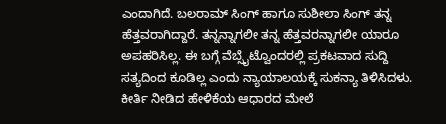ಎಂದಾಗಿದೆ. ಬಲರಾಮ್ ಸಿಂಗ್ ಹಾಗೂ ಸುಶೀಲಾ ಸಿಂಗ್ ತನ್ನ ಹೆತ್ತವರಾಗಿದ್ದಾರೆ. ತನ್ನನ್ನಾಗಲೀ ತನ್ನ ಹೆತ್ತವರನ್ನಾಗಲೀ ಯಾರೂ ಅಪಹರಿಸಿಲ್ಲ. ಈ ಬಗ್ಗೆ ವೆಬ್ಸೈಟ್ವೊಂದರಲ್ಲಿ ಪ್ರಕಟವಾದ ಸುದ್ದಿ ಸತ್ಯದಿಂದ ಕೂಡಿಲ್ಲ ಎಂದು ನ್ಯಾಯಾಲಯಕ್ಕೆ ಸುಕನ್ಯಾ ತಿಳಿಸಿದಳು. ಕೀರ್ತಿ ನೀಡಿದ ಹೇಳಿಕೆಯ ಆಧಾರದ ಮೇಲೆ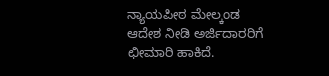ನ್ಯಾಯಪೀಠ ಮೇಲ್ಕಂಡ ಆದೇಶ ನೀಡಿ ಅರ್ಜಿದಾರರಿಗೆ ಛೀಮಾರಿ ಹಾಕಿದೆ.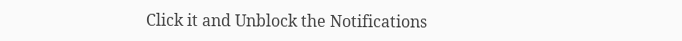Click it and Unblock the Notifications